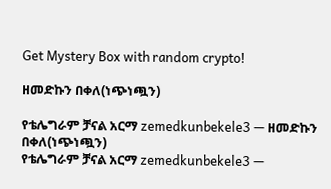Get Mystery Box with random crypto!

ዘመድኩን በቀለ(ነጭነጯን)

የቴሌግራም ቻናል አርማ zemedkunbekele3 — ዘመድኩን በቀለ(ነጭነጯን)
የቴሌግራም ቻናል አርማ zemedkunbekele3 —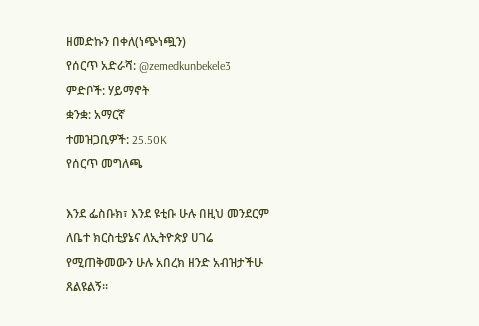ዘመድኩን በቀለ(ነጭነጯን)
የሰርጥ አድራሻ: @zemedkunbekele3
ምድቦች: ሃይማኖት
ቋንቋ: አማርኛ
ተመዝጋቢዎች: 25.50K
የሰርጥ መግለጫ

እንደ ፌስቡክ፣ እንደ ዩቲቡ ሁሉ በዚህ መንደርም ለቤተ ክርስቲያኔና ለኢትዮጵያ ሀገሬ የሚጠቅመውን ሁሉ አበረክ ዘንድ አብዝታችሁ ጸልዩልኝ።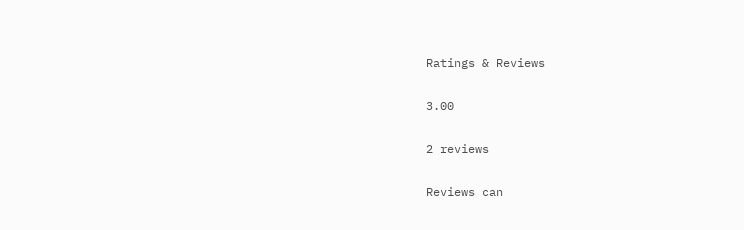Ratings & Reviews

3.00

2 reviews

Reviews can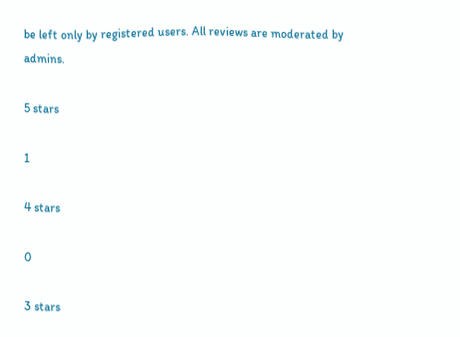be left only by registered users. All reviews are moderated by admins.

5 stars

1

4 stars

0

3 stars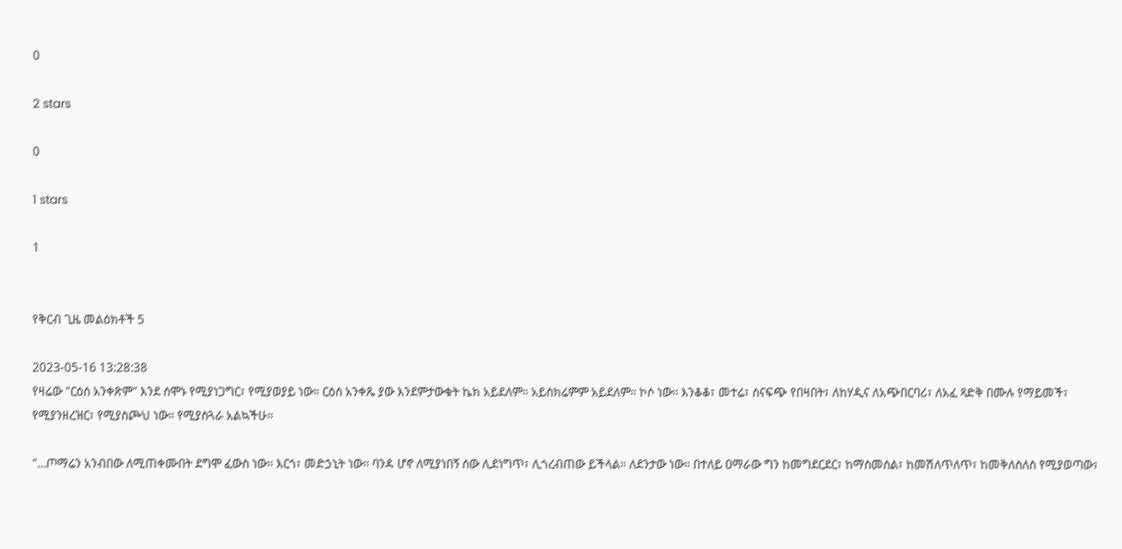0

2 stars

0

1 stars

1


የቅርብ ጊዜ መልዕክቶች 5

2023-05-16 13:28:38
የዛሬው "ርዕሰ አንቀጽም" እንደ ሰሞኑ የሚያነጋግር፣ የሚያወያይ ነው። ርዕሰ አንቀጼ ያው እንደምታውቁት ኬክ አይደለም። አይስክሬምም አይደለም። ኮሶ ነው። እንቆቆ፣ መተሬ፣ ሰናፍጭ የበዛበት፣ ለከሃዲና ለአጭበርባሪ፣ ለአፈ ጻድቅ በሙሉ የማይመች፣ የሚያንዘረዝር፣ የሚያስጮህ ነው። የሚያስጓራ አልኳችሁ።

"…ጦማሬን አንብበው ለሚጠቀሙበት ደግሞ ፈውስ ነው። እርጎ፣ መድኃኒት ነው። ባንዳ ሆኖ ለሚያነበኝ ሰው ሊደነግጥ፣ ሊጎረብጠው ይችላል። ለደንታው ነው። በተለይ ዐማራው ግን ከመግደርደር፣ ከማስመሰል፣ ከመሽለጥለጥ፣ ከመቅለስለስ የሚያወጣው፣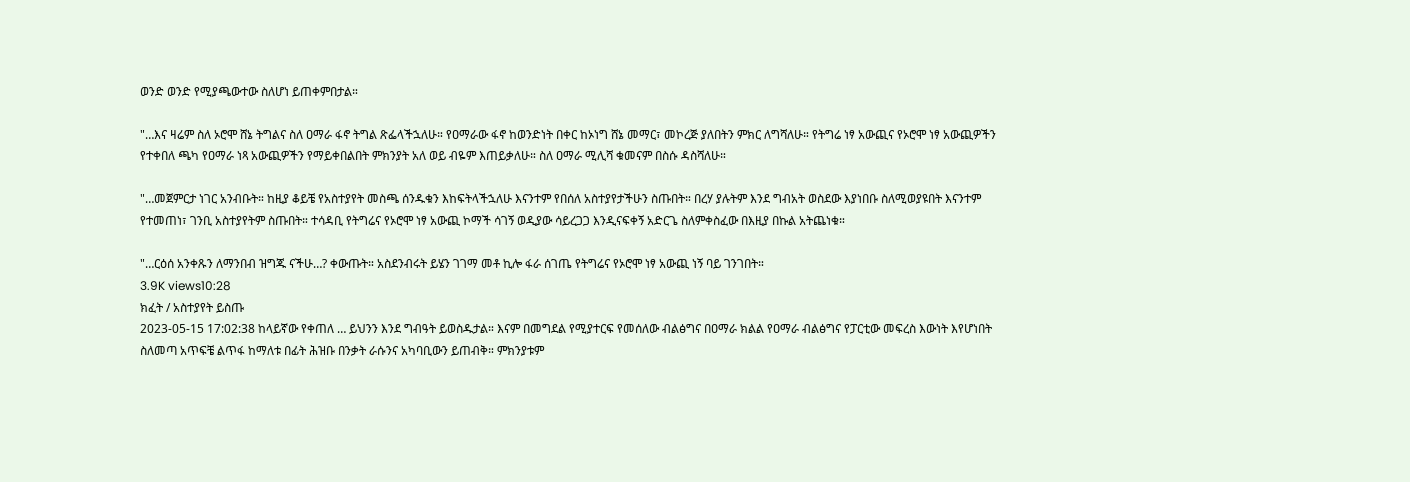ወንድ ወንድ የሚያጫውተው ስለሆነ ይጠቀምበታል።

"…እና ዛሬም ስለ ኦሮሞ ሸኔ ትግልና ስለ ዐማራ ፋኖ ትግል ጽፌላችኋለሁ። የዐማራው ፋኖ ከወንድነት በቀር ከኦነግ ሸኔ መማር፣ መኮረጅ ያለበትን ምክር ለግሻለሁ። የትግሬ ነፃ አውጪና የኦሮሞ ነፃ አውጪዎችን የተቀበለ ጫካ የዐማራ ነጻ አውጪዎችን የማይቀበልበት ምክንያት አለ ወይ ብዬም እጠይቃለሁ። ስለ ዐማራ ሚሊሻ ቁመናም በስሱ ዳስሻለሁ።

"…መጀምርታ ነገር አንብቡት። ከዚያ ቆይቼ የአስተያየት መስጫ ሰንዱቁን እከፍትላችኋለሁ እናንተም የበሰለ አስተያየታችሁን ስጡበት። በረሃ ያሉትም እንደ ግብአት ወስደው እያነበቡ ስለሚወያዩበት እናንተም የተመጠነ፣ ገንቢ አስተያየትም ስጡበት። ተሳዳቢ የትግሬና የኦሮሞ ነፃ አውጪ ኮማች ሳገኝ ወዲያው ሳይረጋጋ እንዲናፍቀኝ አድርጌ ስለምቀስፈው በእዚያ በኩል አትጨነቁ።

"…ርዕሰ አንቀጹን ለማንበብ ዝግጁ ናችሁ…? ቀውጡት። አስደንብሩት ይሄን ገገማ መቶ ኪሎ ፋራ ሰገጤ የትግሬና የኦሮሞ ነፃ አውጪ ነኝ ባይ ገንገበት።
3.9K views10:28
ክፈት / አስተያየት ይስጡ
2023-05-15 17:02:38 ከላይኛው የቀጠለ … ይህንን እንደ ግብዓት ይወስዱታል። እናም በመግደል የሚያተርፍ የመሰለው ብልፅግና በዐማራ ክልል የዐማራ ብልፅግና የፓርቲው መፍረስ እውነት እየሆነበት ስለመጣ አጥፍቼ ልጥፋ ከማለቱ በፊት ሕዝቡ በንቃት ራሱንና አካባቢውን ይጠብቅ። ምክንያቱም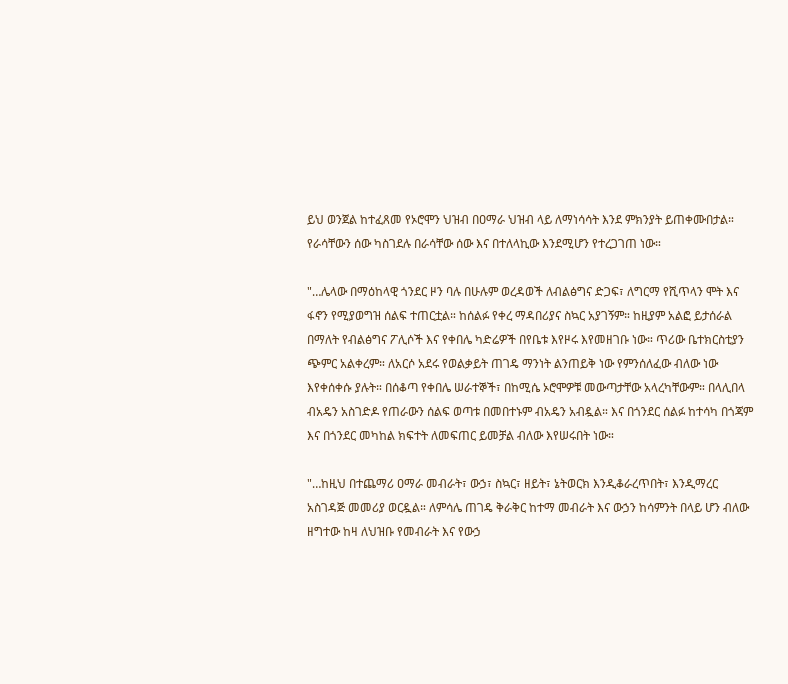ይህ ወንጀል ከተፈጸመ የኦሮሞን ህዝብ በዐማራ ህዝብ ላይ ለማነሳሳት እንደ ምክንያት ይጠቀሙበታል። የራሳቸውን ሰው ካስገደሉ በራሳቸው ሰው እና በተለላኪው እንደሚሆን የተረጋገጠ ነው።

"…ሌላው በማዕከላዊ ጎንደር ዞን ባሉ በሁሉም ወረዳወች ለብልፅግና ድጋፍ፣ ለግርማ የሺጥላን ሞት እና ፋኖን የሚያወግዝ ሰልፍ ተጠርቷል። ከሰልፉ የቀረ ማዳበሪያና ስኳር አያገኝም። ከዚያም አልፎ ይታሰራል በማለት የብልፅግና ፖሊሶች እና የቀበሌ ካድሬዎች በየቤቱ እየዞሩ እየመዘገቡ ነው። ጥሪው ቤተክርስቲያን ጭምር አልቀረም። ለአርሶ አደሩ የወልቃይት ጠገዴ ማንነት ልንጠይቅ ነው የምንሰለፈው ብለው ነው እየቀሰቀሱ ያሉት። በሰቆጣ የቀበሌ ሠራተኞች፣ በከሚሴ ኦሮሞዎቹ መውጣታቸው አላረካቸውም። በላሊበላ ብአዴን አስገድዶ የጠራውን ሰልፍ ወጣቱ በመበተኑም ብአዴን አብዷል። እና በጎንደር ሰልፉ ከተሳካ በጎጃም እና በጎንደር መካከል ክፍተት ለመፍጠር ይመቻል ብለው እየሠሩበት ነው።

"…ከዚህ በተጨማሪ ዐማራ መብራት፣ ውኃ፣ ስኳር፣ ዘይት፣ ኔትወርክ እንዲቆራረጥበት፣ እንዲማረር አስገዳጅ መመሪያ ወርዷል። ለምሳሌ ጠገዴ ቅራቅር ከተማ መብራት እና ውኃን ከሳምንት በላይ ሆን ብለው ዘግተው ከዛ ለህዝቡ የመብራት እና የውኃ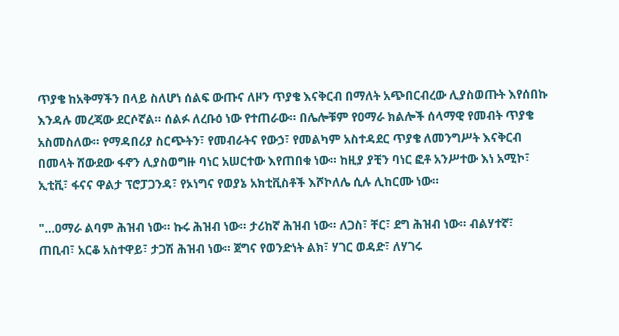ጥያቄ ከአቅማችን በላይ ስለሆነ ሰልፍ ውጡና ለዞን ጥያቄ እናቅርብ በማለት አጭበርብረው ሊያስወጡት እየሰበኩ እንዳሉ መረጃው ደርሶኛል። ሰልፉ ለረቡዕ ነው የተጠራው። በሌሎቹም የዐማራ ክልሎች ሰላማዊ የመብት ጥያቄ አስመስለው። የማዳበሪያ ስርጭትን፣ የመብራትና የውኃ፣ የመልካም አስተዳደር ጥያቄ ለመንግሥት እናቅርብ በመላት ሸውደው ፋኖን ሊያስወግዙ ባነር አሠርተው እየጠበቁ ነው። ከዚያ ያቺን ባነር ፎቶ አንሥተው እነ አሚኮ፣ ኢቲቪ፣ ፋናና ዋልታ ፕሮፓጋንዳ፣ የኦነግና የወያኔ አክቲቪስቶች እሾኮለሌ ሲሉ ሊከርሙ ነው።

"…ዐማራ ልባም ሕዝብ ነው። ኩሩ ሕዝብ ነው። ታሪከኛ ሕዝብ ነው። ለጋስ፣ ቸር፣ ደግ ሕዝብ ነው። ብልሃተኛ፣ ጠቢብ፣ አርቆ አስተዋይ፣ ታጋሽ ሕዝብ ነው። ጀግና የወንድነት ልክ፣ ሃገር ወዳድ፣ ለሃገሩ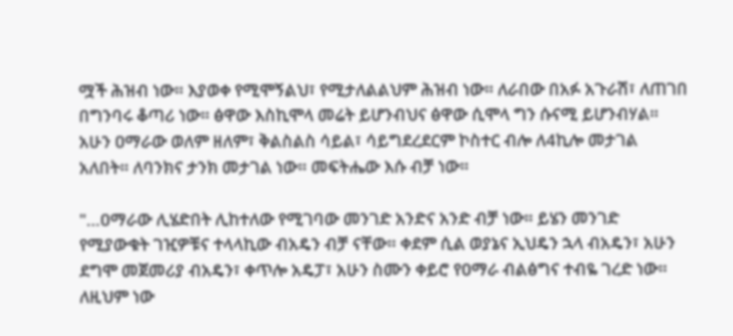ሟች ሕዝብ ነው። እያወቀ የሚሞኝልህ፣ የሚታለልልህም ሕዝብ ነው። ለራበው በአፉ አጉራሽ፣ ለጠገበ በግንባሩ ቆጣሪ ነው። ፅዋው እስኪሞላ መሬት ይሆንብህና ፅዋው ሲሞላ ግን ሱናሚ ይሆንብሃል። አሁን ዐማራው ወለም ዘለም፣ ቅልስልስ ሳይል፣ ሳይግደረደርም ኮስተር ብሎ ለ4ኪሎ መታገል አለበት። ለባንክና ታንክ መታገል ነው። መፍትሔው እሱ ብቻ ነው።

"…ዐማራው ሊሄድበት ሊከተለው የሚገባው መንገድ አንድና አንድ ብቻ ነው። ይሄን መንገድ የሚያውቁት ገዢዎቹና ተላላኪው ብአዴን ብቻ ናቸው። ቀደም ሲል ወያኔና ኢህዴን ኋላ ብአዴን፣ አሁን ደግሞ መጀመሪያ ብአዴን፣ ቀጥሎ አዴፓ፣ አሁን ስሙን ቀይሮ የዐማራ ብልፅግና ተብዬ ገረድ ነው። ለዚህም ነው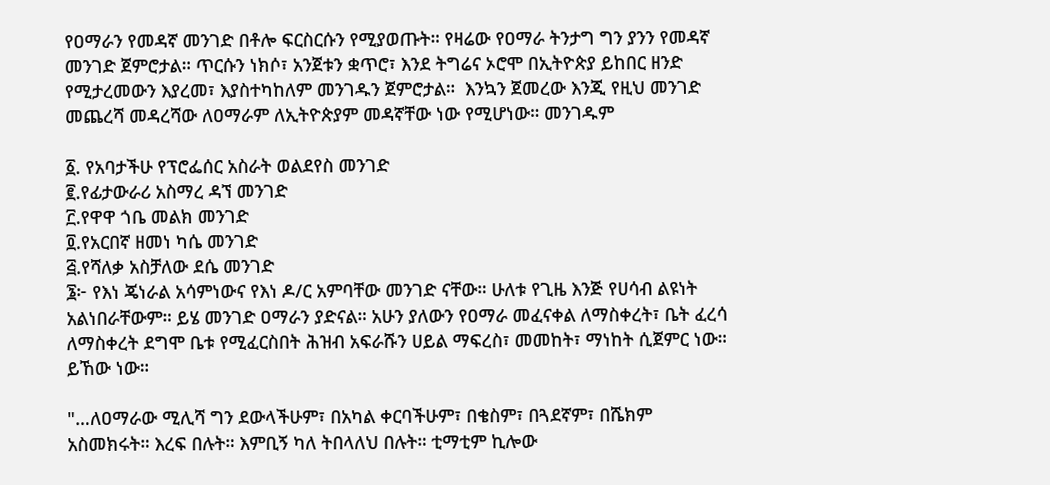የዐማራን የመዳኛ መንገድ በቶሎ ፍርስርሱን የሚያወጡት። የዛሬው የዐማራ ትንታግ ግን ያንን የመዳኛ መንገድ ጀምሮታል። ጥርሱን ነክሶ፣ አንጀቱን ቋጥሮ፣ እንደ ትግሬና ኦሮሞ በኢትዮጵያ ይከበር ዘንድ የሚታረመውን እያረመ፣ እያስተካከለም መንገዱን ጀምሮታል።  እንኳን ጀመረው እንጂ የዚህ መንገድ መጨረሻ መዳረሻው ለዐማራም ለኢትዮጵያም መዳኛቸው ነው የሚሆነው። መንገዱም

፩. የአባታችሁ የፕሮፌሰር አስራት ወልደየስ መንገድ
፪.የፊታውራሪ አስማረ ዳኘ መንገድ
፫.የዋዋ ጎቤ መልክ መንገድ
፬.የአርበኛ ዘመነ ካሴ መንገድ
፭.የሻለቃ አስቻለው ደሴ መንገድ
፮፦ የእነ ጄነራል አሳምነውና የእነ ዶ/ር አምባቸው መንገድ ናቸው። ሁለቱ የጊዜ እንጅ የሀሳብ ልዩነት አልነበራቸውም። ይሄ መንገድ ዐማራን ያድናል። አሁን ያለውን የዐማራ መፈናቀል ለማስቀረት፣ ቤት ፈረሳ ለማስቀረት ደግሞ ቤቱ የሚፈርስበት ሕዝብ አፍራሹን ሀይል ማፍረስ፣ መመከት፣ ማነከት ሲጀምር ነው። ይኸው ነው።

"…ለዐማራው ሚሊሻ ግን ደውላችሁም፣ በአካል ቀርባችሁም፣ በቄስም፣ በጓደኛም፣ በሼክም አስመክሩት። እረፍ በሉት። እምቢኝ ካለ ትበላለህ በሉት። ቲማቲም ኪሎው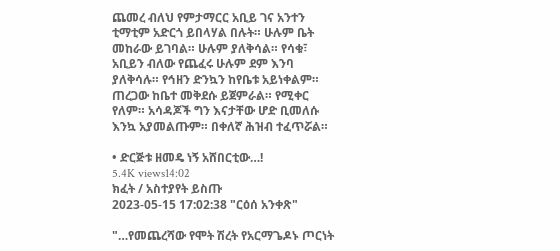ጨመረ ብለህ የምታማርር አቢይ ገና አንተን ቲማቲም አድርጎ ይበላሃል በሉት። ሁሉም ቤት መከራው ይገባል። ሁሉም ያለቅሳል። የሳቁ፣ አቢይን ብለው የጨፈሩ ሁሉም ደም እንባ ያለቅሳሉ። የኅዘን ድንኳን ከየቤቱ አይነቀልም። ጠረጋው ከቤተ መቅደሱ ይጀምራል። የሚቀር የለም። አሳዳጆች ግን እናታቸው ሆድ ቢመለሱ እንኳ አያመልጡም። በቀለኛ ሕዝብ ተፈጥሯል።

• ድርጅቱ ዘመዴ ነኝ አሸበርቲው…!
5.4K views14:02
ክፈት / አስተያየት ይስጡ
2023-05-15 17:02:38 "ርዕሰ አንቀጽ"

"…የመጨረሻው የሞት ሽረት የአርማጌዶኑ ጦርነት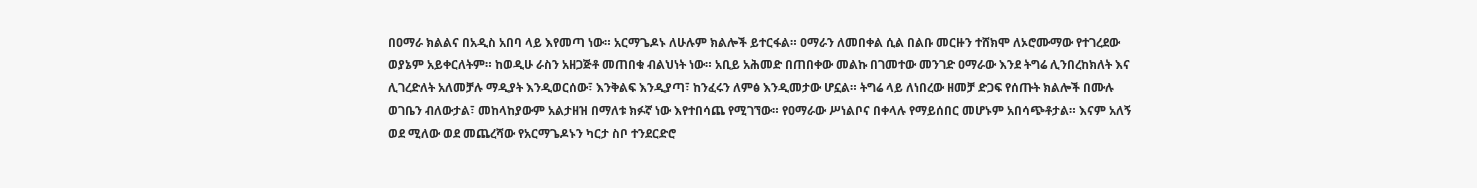በዐማራ ክልልና በአዲስ አበባ ላይ እየመጣ ነው። አርማጌዶኑ ለሁሉም ክልሎች ይተርፋል። ዐማራን ለመበቀል ሲል በልቡ መርዙን ተሸክሞ ለኦሮሙማው የተገረደው ወያኔም አይቀርለትም። ከወዲሁ ራስን አዘጋጅቶ መጠበቁ ብልህነት ነው። አቢይ አሕመድ በጠበቀው መልኩ በገመተው መንገድ ዐማራው እንደ ትግሬ ሊንበረከክለት እና ሊገረድለት አለመቻሉ ማዲያት እንዲወርሰው፣ እንቅልፍ እንዲያጣ፣ ከንፈሩን ለምፅ እንዲመታው ሆኗል። ትግሬ ላይ ለነበረው ዘመቻ ድጋፍ የሰጡት ክልሎች በሙሉ ወገቤን ብለውታል፣ መከላከያውም አልታዘዝ በማለቱ ክፉኛ ነው እየተበሳጨ የሚገኘው። የዐማራው ሥነልቦና በቀላሉ የማይሰበር መሆኑም አበሳጭቶታል። እናም አለኝ ወደ ሚለው ወደ መጨረሻው የአርማጌዶኑን ካርታ ስቦ ተንደርድሮ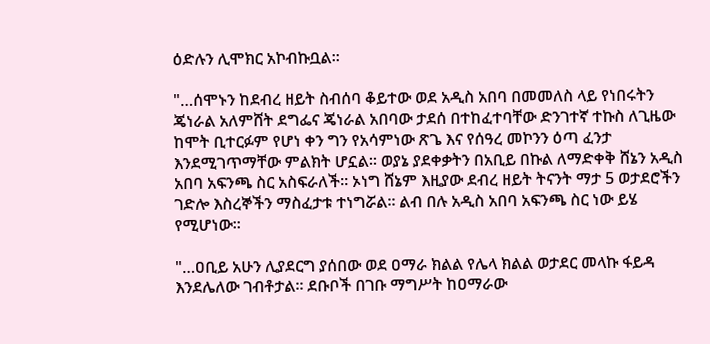ዕድሉን ሊሞክር አኮብኩቧል።

"…ሰሞኑን ከደብረ ዘይት ስብሰባ ቆይተው ወደ አዲስ አበባ በመመለስ ላይ የነበሩትን ጄነራል አለምሸት ደግፌና ጄነራል አበባው ታደሰ በተከፈተባቸው ድንገተኛ ተኩስ ለጊዜው ከሞት ቢተርፉም የሆነ ቀን ግን የአሳምነው ጽጌ እና የሰዓረ መኮንን ዕጣ ፈንታ እንደሚገጥማቸው ምልክት ሆኗል። ወያኔ ያደቀቃትን በአቢይ በኩል ለማድቀቅ ሸኔን አዲስ አበባ አፍንጫ ስር አስፍራለች። ኦነግ ሸኔም እዚያው ደብረ ዘይት ትናንት ማታ 5 ወታደሮችን ገድሎ እስረኞችን ማስፈታቱ ተነግሯል። ልብ በሉ አዲስ አበባ አፍንጫ ስር ነው ይሄ የሚሆነው።

"…ዐቢይ አሁን ሊያደርግ ያሰበው ወደ ዐማራ ክልል የሌላ ክልል ወታደር መላኩ ፋይዳ እንደሌለው ገብቶታል። ደቡቦች በገቡ ማግሥት ከዐማራው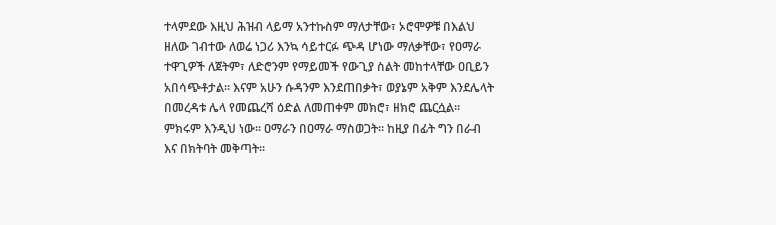ተላምደው እዚህ ሕዝብ ላይማ አንተኩስም ማለታቸው፣ ኦሮሞዎቹ በእልህ ዘለው ገብተው ለወሬ ነጋሪ እንኳ ሳይተርፉ ጭዳ ሆነው ማለቃቸው፣ የዐማራ ተዋጊዎች ለጀትም፣ ለድሮንም የማይመች የውጊያ ስልት መከተላቸው ዐቢይን አበሳጭቶታል። እናም አሁን ሱዳንም እንደጠበቃት፣ ወያኔም አቅም እንደሌላት በመረዳቱ ሌላ የመጨረሻ ዕድል ለመጠቀም መክሮ፣ ዘክሮ ጨርሷል። ምክሩም እንዲህ ነው። ዐማራን በዐማራ ማስወጋት። ከዚያ በፊት ግን በራብ እና በክትባት መቅጣት።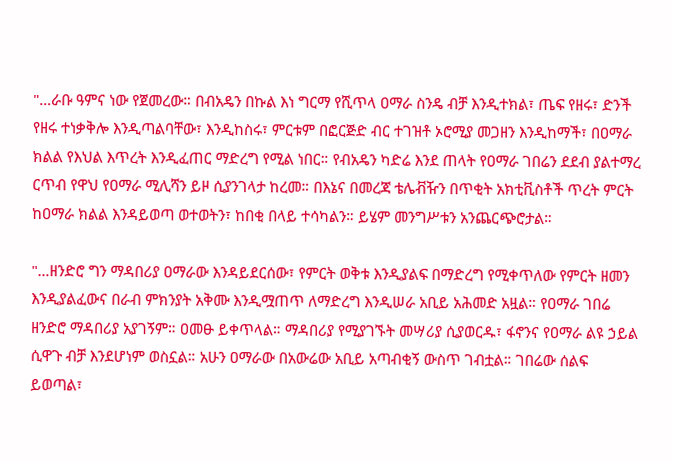"…ራቡ ዓምና ነው የጀመረው። በብአዴን በኩል እነ ግርማ የሺጥላ ዐማራ ስንዴ ብቻ እንዲተክል፣ ጤፍ የዘሩ፣ ድንች የዘሩ ተነቃቅሎ እንዲጣልባቸው፣ እንዲከስሩ፣ ምርቱም በፎርጅድ ብር ተገዝቶ ኦሮሚያ መጋዘን እንዲከማች፣ በዐማራ ክልል የእህል እጥረት እንዲፈጠር ማድረግ የሚል ነበር። የብአዴን ካድሬ እንደ ጠላት የዐማራ ገበሬን ደደብ ያልተማረ ርጥብ የዋህ የዐማራ ሚሊሻን ይዞ ሲያንገላታ ከረመ። በእኔና በመረጃ ቴሌቭዥን በጥቂት አክቲቪስቶች ጥረት ምርት ከዐማራ ክልል እንዳይወጣ ወተወትን፣ ከበቂ በላይ ተሳካልን። ይሄም መንግሥቱን አንጨርጭሮታል።

"…ዘንድሮ ግን ማዳበሪያ ዐማራው እንዳይደርሰው፣ የምርት ወቅቱ እንዲያልፍ በማድረግ የሚቀጥለው የምርት ዘመን እንዲያልፈውና በራብ ምክንያት አቅሙ እንዲሟጠጥ ለማድረግ እንዲሠራ አቢይ አሕመድ አዟል። የዐማራ ገበሬ ዘንድሮ ማዳበሪያ አያገኝም። ዐመፁ ይቀጥላል። ማዳበሪያ የሚያገኙት መሣሪያ ሲያወርዱ፣ ፋኖንና የዐማራ ልዩ ኃይል ሲዋጉ ብቻ እንደሆነም ወስኗል። አሁን ዐማራው በአውሬው አቢይ አጣብቂኝ ውስጥ ገብቷል። ገበሬው ሰልፍ ይወጣል፣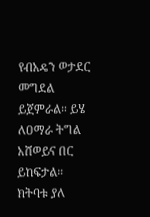የብአዴን ወታደር መግደል ይጀምራል። ይሄ ለዐማራ ትግል አሸወይና በር ይከፍታል። ክትባቱ ያለ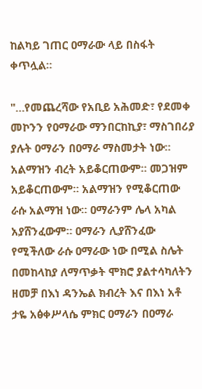ከልካይ ገጠር ዐማራው ላይ በስፋት ቀጥሏል።

"…የመጨረሻው የአቢይ አሕመድ፣ የደመቀ መኮንን የዐማራው ማንበርከኪያ፣ ማስገበሪያ ያሉት ዐማራን በዐማራ ማስመታት ነው። አልማዝን ብረት አይቆርጠውም። መጋዝም አይቆርጠውም። አልማዝን የሚቆርጠው ራሱ አልማዝ ነው። ዐማራንም ሌላ አካል አያሸንፈውም። ዐማራን ሊያሸንፈው የሚችለው ራሱ ዐማራው ነው በሚል ስሌት በመከላከያ ለማጥቃት ሞክሮ ያልተሳካለትን ዘመቻ በእነ ዳንኤል ክብረት እና በእነ አቶ ታዬ አፅቀሥላሴ ምክር ዐማራን በዐማራ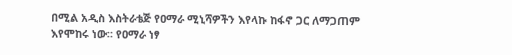በሚል አዲስ እስትራቴጅ የዐማራ ሚኒሻዎችን እየላኩ ከፋኖ ጋር ለማጋጠም እየሞከሩ ነው። የዐማራ ነፃ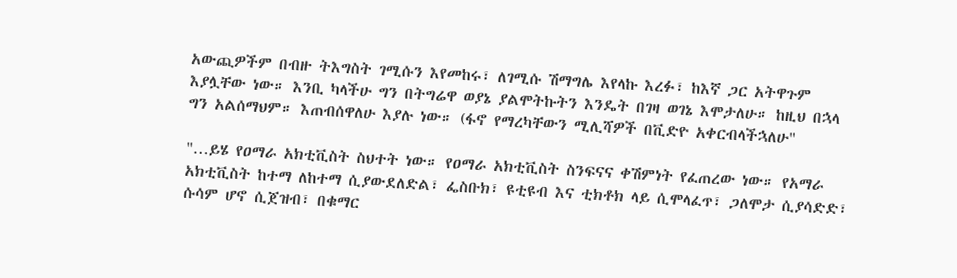አውጪዎችም በብዙ ትእግስት ገሚሱን እየመከሩ፣ ለገሚሱ ሽማግሌ እየላኩ እረፉ፣ ከእኛ ጋር አትዋጉም እያሏቸው ነው። እንቢ ካላችሁ ግን በትግሬዋ ወያኔ ያልሞትኩትን እንዴት በገዛ ወገኔ እሞታለሁ። ከዚህ በኋላ ግን አልሰማህም። እጠብሰዋለሁ እያሉ ነው። (ፋኖ የማረካቸውን ሚሊሻዎች በቪድዮ አቀርብላችኋለሁ"

"…ይሄ የዐማራ አክቲቪስት ስህተት ነው። የዐማራ አክቲቪስት ስንፍናና ቀሽምነት የፈጠረው ነው። የአማራ አክቲቪስት ከተማ ለከተማ ሲያውደለድል፣ ፌስቡክ፣ ዩቲዩብ እና ቲክቶክ ላይ ሲሞላፈጥ፣ ጋለሞታ ሲያሳድድ፣ ሱሳም ሆኖ ሲጀዝብ፣ በቁማር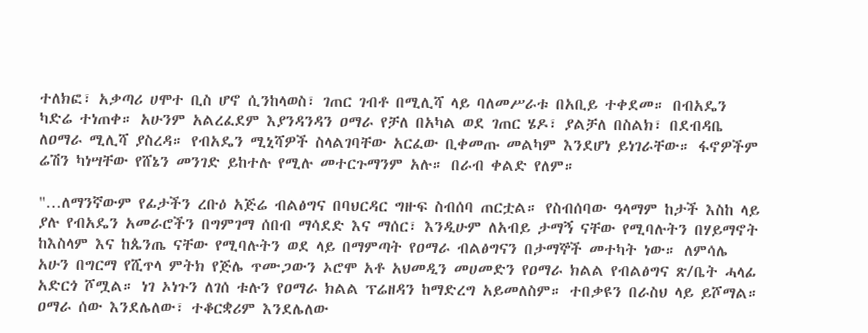ተለክፎ፣ አቃጣሪ ሀሞተ ቢስ ሆኖ ሲንከላወስ፣ ገጠር ገብቶ በሚሊሻ ላይ ባለመሥራቱ በአቢይ ተቀደመ። በብአዴን ካድሬ ተነጠቀ። አሁንም አልረፈደም እያንዳንዳን ዐማራ የቻለ በአካል ወደ ገጠር ሄዶ፣ ያልቻለ በስልክ፣ በደብዳቤ ለዐማራ ሚሊሻ ያስረዳ። የብአዴን ሚኒሻዎች ስላልገባቸው አርፈው ቢቀመጡ መልካም እንደሆነ ይነገራቸው። ፋኖዎችም ሬሽን ካነሣቸው የሸኔን መንገድ ይከተሉ የሚሉ መተርጉማንም አሉ። በራብ ቀልድ የለም።

"…ለማንኛውም የፊታችን ረቡዕ አጅሬ ብልፅግና በባህርዳር ግዙፍ ስብሰባ ጠርቷል። የስብሰባው ዓላማም ከታች እስከ ላይ ያሉ የብአዴን አመራሮችን በግምገማ ሰበብ ማሳደድ እና ማሰር፣ እንዲሁም ለአብይ ታማኝ ናቸው የሚባሉትን በሃይማኖት ከእስላም እና ከጴንጤ ናቸው የሚባሉትን ወደ ላይ በማምጣት የዐማራ ብልፅግናን በታማኞች መተካት ነው። ለምሳሌ አሁን በግርማ የሺጥላ ምትክ የጅሌ ጥሙጋውን ኦሮሞ አቶ አህመዲን መሀመድን የዐማራ ክልል የብልፅግና ጽ/ቤት ሓላፊ አድርጎ ሾሟል። ነገ ኦነጉን ለገሰ ቱሉን የዐማራ ክልል ፕሬዘዳን ከማድረግ አይመለስም። ተበቃዩን በራስህ ላይ ይሾማል። ዐማራ ሰው እንደሌለው፣ ተቆርቋሪም እንደሌለው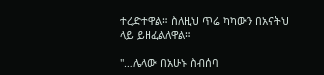ተረድተዋል። ስለዚህ ጥሬ ካካውን በአናትህ ላይ ይዘፈልለዋል።

"…ሌላው በአሁኑ ስብሰባ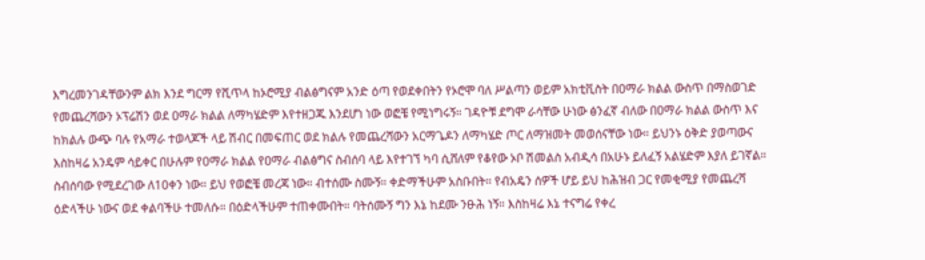እግረመንገዳቸውንም ልክ እንደ ግርማ የሺጥላ ከኦሮሚያ ብልፅግናም አንድ ዕጣ የወደቀበትን የኦሮሞ ባለ ሥልጣን ወይም አክቲቪስት በዐማራ ክልል ውስጥ በማስወገድ የመጨረሻውን ኦፕሬሽን ወደ ዐማራ ክልል ለማካሄድም እየተዘጋጁ እንደሆነ ነው ወፎቼ የሚነግሩኝ። ገዳዮቹ ደግሞ ራሳቸው ሁነው ፅንፈኛ ብለው በዐማራ ክልል ውስጥ እና ከክልሉ ውጭ ባሉ የአማራ ተወላጆች ላይ ሽብር በመፍጠር ወደ ክልሉ የመጨረሻውን አርማጌዶን ለማካሄድ ጦር ለማዝመት መወሰናቸው ነው። ይህንኑ ዕቅድ ያወጣውና እስከዛሬ አንዴም ሳይቀር በሁሉም የዐማራ ክልል የዐማራ ብልፅግና ስብሰባ ላይ እየተገኘ ካባ ሲሸለም የቆየው ኦቦ ሽመልስ አብዲሳ በአሁኑ ይለፈኝ አልሄድም እያለ ይገኛል። ስብሰባው የሚደረገው ለ10ቀን ነው። ይህ የወፎቼ መረጃ ነው። ብተሰሙ ስሙኝ። ቀድማችሁም አስቡበት። የብአዴን ሰዎች ሆይ ይህ ከሕዝብ ጋር የመቂሚያ የመጨረሻ ዕድላችሁ ነውና ወደ ቀልባችሁ ተመለሱ። በዕድላችሁም ተጠቀሙበት። ባትሰሙኝ ግን እኔ ከደሙ ንፁሕ ነኝ። እስከዛሬ እኔ ተናግሬ የቀረ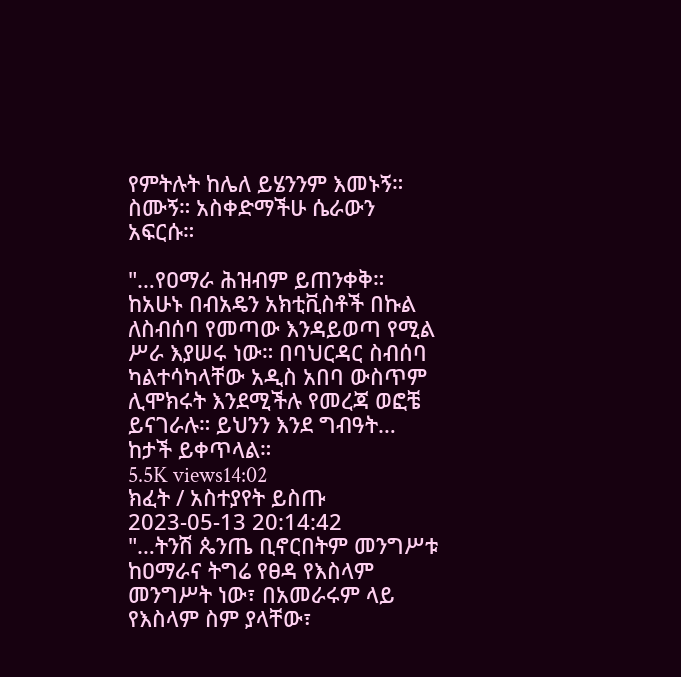የምትሉት ከሌለ ይሄንንም እመኑኝ። ስሙኝ። አስቀድማችሁ ሴራውን አፍርሱ።

"…የዐማራ ሕዝብም ይጠንቀቅ። ከአሁኑ በብአዴን አክቲቪስቶች በኩል ለስብሰባ የመጣው እንዳይወጣ የሚል ሥራ እያሠሩ ነው። በባህርዳር ስብሰባ ካልተሳካላቸው አዲስ አበባ ውስጥም ሊሞክሩት እንደሚችሉ የመረጃ ወፎቼ ይናገራሉ። ይህንን እንደ ግብዓት… ከታች ይቀጥላል።
5.5K views14:02
ክፈት / አስተያየት ይስጡ
2023-05-13 20:14:42
"…ትንሽ ጴንጤ ቢኖርበትም መንግሥቱ ከዐማራና ትግሬ የፀዳ የእስላም መንግሥት ነው፣ በአመራሩም ላይ የእስላም ስም ያላቸው፣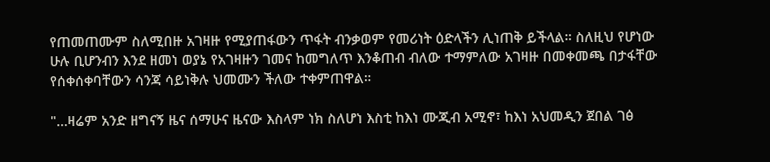የጠመጠሙም ስለሚበዙ አገዛዙ የሚያጠፋውን ጥፋት ብንቃወም የመሪነት ዕድላችን ሊነጠቅ ይችላል። ስለዚህ የሆነው ሁሉ ቢሆንብን እንደ ዘመነ ወያኔ የአገዛዙን ገመና ከመግለጥ እንቆጠብ ብለው ተማምለው አገዛዙ በመቀመጫ በታፋቸው የሰቀሰቀባቸውን ሳንጃ ሳይነቅሉ ህመሙን ችለው ተቀምጠዋል።

"…ዛሬም አንድ ዘግናኝ ዜና ሰማሁና ዜናው እስላም ነክ ስለሆነ እስቲ ከእነ ሙጂብ አሚኖ፣ ከእነ አህመዲን ጀበል ገፅ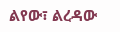ልየው፣ ልረዳው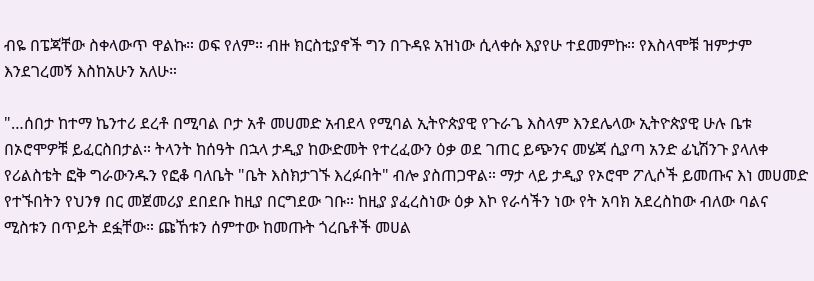ብዬ በፔጃቸው ስቀላውጥ ዋልኩ። ወፍ የለም። ብዙ ክርስቲያኖች ግን በጉዳዩ አዝነው ሲላቀሱ እያየሁ ተደመምኩ። የእስላሞቹ ዝምታም እንደገረመኝ እስከአሁን አለሁ።

"…ሰበታ ከተማ ኬንተሪ ደረቶ በሚባል ቦታ አቶ መሀመድ አብደላ የሚባል ኢትዮጵያዊ የጉራጌ እስላም እንደሌላው ኢትዮጵያዊ ሁሉ ቤቱ በኦሮሞዎቹ ይፈርስበታል። ትላንት ከሰዓት በኋላ ታዲያ ከውድመት የተረፈውን ዕቃ ወደ ገጠር ይጭንና መሄጃ ሲያጣ አንድ ፊኒሽንጉ ያላለቀ የሪልስቴት ፎቅ ግራውንዱን የፎቆ ባለቤት "ቤት እስክታገኙ እረፉበት" ብሎ ያስጠጋዋል። ማታ ላይ ታዲያ የኦሮሞ ፖሊሶች ይመጡና እነ መሀመድ የተኙበትን የህንፃ በር መጀመሪያ ደበደቡ ከዚያ በርግደው ገቡ። ከዚያ ያፈረስነው ዕቃ እኮ የራሳችን ነው የት አባክ አደረስከው ብለው ባልና ሚስቱን በጥይት ደፏቸው። ጩኸቱን ሰምተው ከመጡት ጎረቤቶች መሀል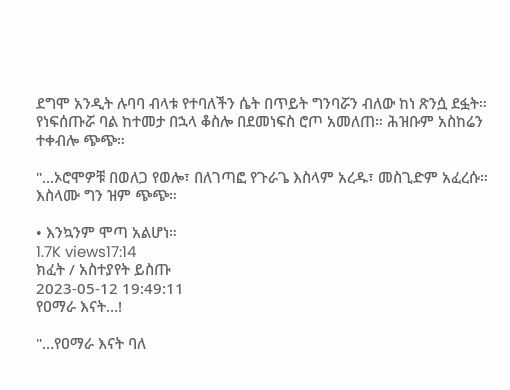ደግሞ አንዲት ሉባባ ብላቱ የተባለችን ሴት በጥይት ግንባሯን ብለው ከነ ጽንሷ ደፏት። የነፍሰጡሯ ባል ከተመታ በኋላ ቆስሎ በደመነፍስ ሮጦ አመለጠ። ሕዝቡም አስከሬን ተቀብሎ ጭጭ።

"…ኦሮሞዎቹ በወለጋ የወሎ፣ በለገጣፎ የጉራጌ እስላም አረዱ፣ መስጊድም አፈረሱ። እስላሙ ግን ዝም ጭጭ።

• እንኳንም ሞጣ አልሆነ።
1.7K views17:14
ክፈት / አስተያየት ይስጡ
2023-05-12 19:49:11
የዐማራ እናት…!

"…የዐማራ እናት ባለ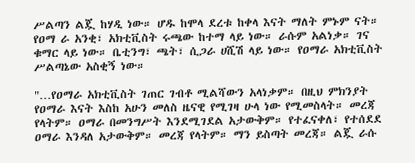ሥልጣን ልጇ ከሃዲ ነው። ሆዱ ከሞላ ደረቱ ከቀላ እናት ማለት ምኑም ናት። የዐማ ራ አንቂ፣ አክቲቪስት ሩጫው ከተማ ላይ ነው። ራሱም አልነቃ። ገና ቁማር ላይ ነው። ቤቲንግ፣ ጫት፣ ሲጋራ ሀሺሽ ላይ ነው። የዐማራ አክቲቪስት ሥልጣኔው አስቂኝ ነው።

"…የዐማራ አክቲቪስት ገጠር ገብቶ ሚልሻውን አላነቃም። በዚህ ምክንያት የዐማራ እናት እስከ አሁን መለስ ዜናዊ የሚገዛ ሁላ ነው የሚመስላት። መረጃ የላትም። ዐማራ በመንግሥት እንደሚገደል አታውቅም። የተፈናቀለ፣ የተሰደደ ዐማራ እንዳለ አታውቅም። መረጃ የላትም። ማን ይስጣት መረጃ። ልጇ ራሱ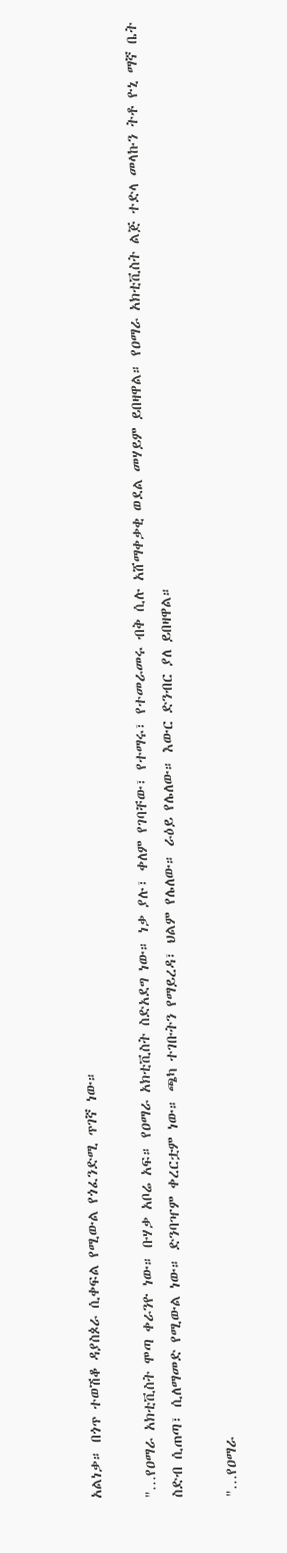አልነቃ። በጎጥ ተወሽቆ ዳያስጶራ ሲቀፍል የሚውል የጎፈንድሚ ጥገኛ ነው።

"…የዐማራ አክቲቪስት ሞጣ ቀራንዮ ነው። ቡሃቃ አቦሬ አፍ። የዐማራ አክቲቪስት ስድአደግ ነው። ነቃ ያሉ፣ ቀለም የገባቸው፣ የተማሩ፣ የተመራመሩ ብቅ ሲሉ አሸማቀቃቂ ወደል መሃይም ይበዛዋል። የዐማራ አክቲቪስት ልጅ ተድላ መላኩን ትቶ ዮኒ ማኛ ቤት ስድብ ሲጠጣ፣ ሲለማመድ የሚውል ነው። ድንባዣም ቀረርቷም ነው። ጫካ ተገቡትን የማይረዳ፣ ህልም የሌለው። ራዕይ የሌለው። እውር ድንብር ያለ ይበዛዋል።

"…የዐማራ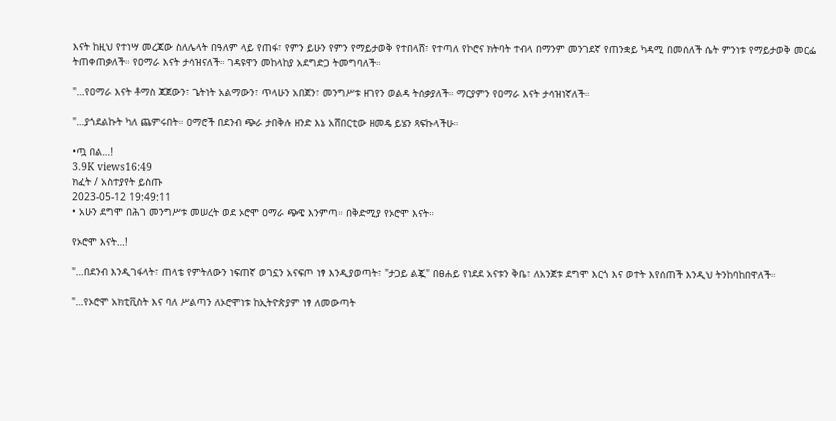እናት ከዚህ የተነሣ መረጃው ስለሌላት በዓለም ላይ የጠፋ፣ የምን ይሁን የምን የማይታወቅ የተበላሸ፣ የተጣለ የኮሮና ክትባት ተብላ በማንም መንገደኛ የጠንቋይ ካዳሚ በመሰለች ሴት ምንነቱ የማይታወቅ መርፌ ትጠቀጠቃለች። የዐማራ እናት ታሳዝናለች። ገዳዩዋን መከላከያ አደግድጋ ትመግባለች።

"…የዐማራ እናት ቶማስ ጃጀውን፣ ጌትነት አልማውን፣ ጥላሁን አበጀን፣ መንግሥቱ ዘገየን ወልዳ ትሰቃያለች። ማርያምን የዐማራ እናት ታሳዝነኛለች።

"…ያጎደልኩት ካለ ጨምሩበት። ዐማሮች በደንብ ጭራ ታበቅሉ ዘንድ እኔ አሸበርቲው ዘመዴ ይሄን ጻፍኩላችሁ።

•ጧ በል…!
3.9K views16:49
ክፈት / አስተያየት ይስጡ
2023-05-12 19:49:11
• አሁን ደግሞ በሕገ መንግሥቱ መሠረት ወደ ኦሮሞ ዐማራ ጭዌ እንምጣ። በቅድሚያ የኦሮሞ እናት።

የኦሮሞ እናት…!

"…በደንብ እንዲገፋላት፣ ጠላቴ የምትለውን ነፍጠኛ ወገኗን አናፍጦ ነፃ እንዲያወጣት፣ "ታጋይ ልጇ" በፀሐይ የነደደ አናቱን ቅቤ፣ ለአንጀቱ ደግሞ እርጎ እና ወተት እየሰጠች እንዲህ ትንከባከበዋለች።

"…የኦሮሞ አክቲቪስት እና ባለ ሥልጣን ለኦሮሞነቱ ከኢትዮጵያም ነፃ ለመውጣት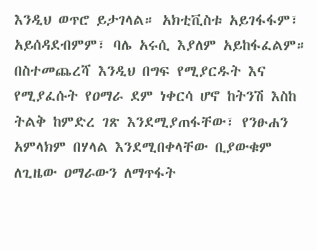እንዲህ ወጥሮ ይታገላል። አክቲቪስቱ አይገፋፋም፣ አይሰዳደብምም፣ ባሌ አሩሲ እያለም አይከፋፈልም። በስተመጨረሻ እንዲህ በግፍ የሚያርዱት እና የሚያፈሱት የዐማራ ደም ነቀርሳ ሆኖ ከትንሽ እስከ ትልቅ ከምድረ ገጽ እንደሚያጠፋቸው፣ የንፁሐን አምላክም በሃላል እንደሚበቀላቸው ቢያውቁም ለጊዜው ዐማራውን ለማጥፋት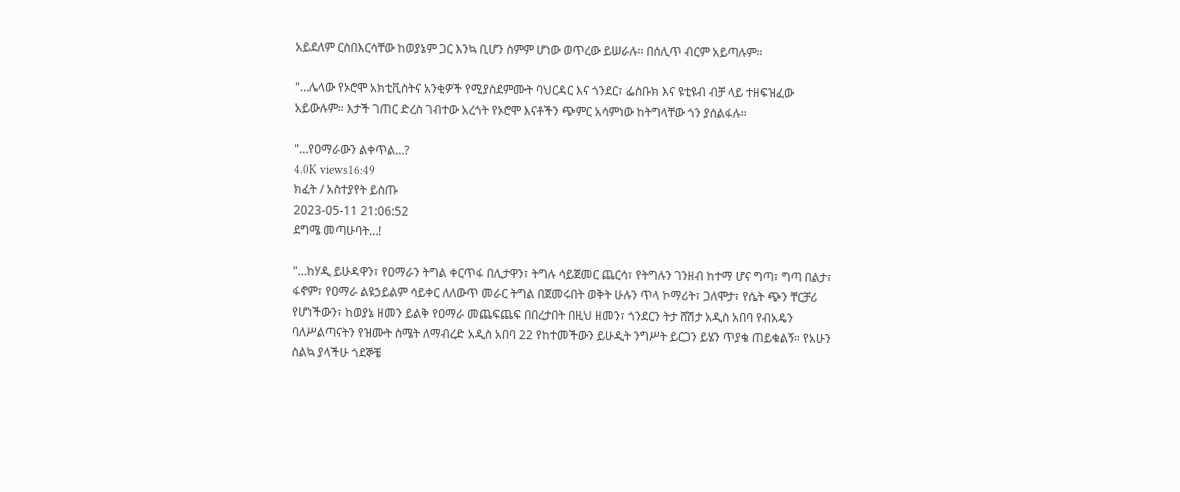አይደለም ርስበእርሳቸው ከወያኔም ጋር እንኳ ቢሆን ስምም ሆነው ወጥረው ይሠራሉ። በሰሊጥ ብርም አይጣሉም።

"…ሌላው የኦሮሞ አክቲቪስትና አንቂዎች የሚያስደምሙት ባህርዳር እና ጎንደር፣ ፌስቡክ እና ዩቲዩብ ብቻ ላይ ተዘፍዝፈው አይውሉም። እታች ገጠር ድረስ ገብተው አረጎት የኦሮሞ እናቶችን ጭምር አሳምነው ከትግላቸው ጎን ያሰልፋሉ።

"…የዐማራውን ልቀጥል…?
4.0K views16:49
ክፈት / አስተያየት ይስጡ
2023-05-11 21:06:52
ደግሜ መጣሁባት…!

"…ከሃዲ ይሁዳዋን፣ የዐማራን ትግል ቀርጥፋ በሊታዋን፣ ትግሉ ሳይጀመር ጨርሳ፣ የትግሉን ገንዘብ ከተማ ሆና ግጣ፣ ግጣ በልታ፣ ፋኖም፣ የዐማራ ልዩኃይልም ሳይቀር ለለውጥ መራር ትግል በጀመሩበት ወቅት ሁሉን ጥላ ኮማሪት፣ ጋለሞታ፣ የሴት ጭን ቸርቻሪ የሆነችውን፣ ከወያኔ ዘመን ይልቅ የዐማራ መጨፍጨፍ በበረታበት በዚህ ዘመን፣ ጎንደርን ትታ ሸሽታ አዲስ አበባ የብአዴን ባለሥልጣናትን የዝሙት ስሜት ለማብረድ አዲስ አበባ 22 የከተመችውን ይሁዲት ንግሥት ይርጋን ይሄን ጥያቄ ጠይቁልኝ። የአሁን ስልኳ ያላችሁ ጎደኞቼ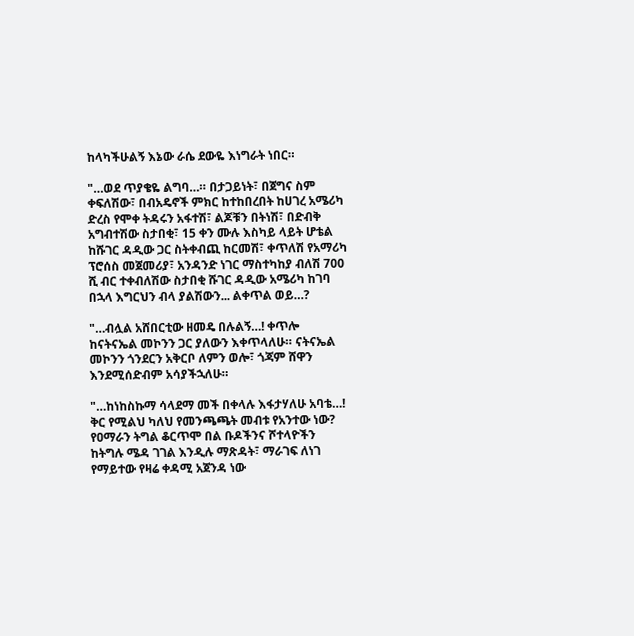ከላካችሁልኝ እኔው ራሴ ደውዬ እነግራት ነበር።

"…ወደ ጥያቄዬ ልግባ…። በታጋይነት፣ በጀግና ስም ቀፍለሽው፣ በብአዴኖች ምክር ከተከበረበት ከሀገረ አሜሪካ ድረስ የሞቀ ትዳሩን አፋተሽ፣ ልጆቹን በትነሽ፣ በድብቅ አግብተሽው ስታበቂ፣ 15 ቀን ሙሉ እስካይ ላይት ሆቴል ከሹገር ዳዲው ጋር ስትቀብጪ ከርመሽ፣ ቀጥለሽ የአማሪካ ፕሮሰስ መጀመሪያ፣ አንዳንድ ነገር ማስተካከያ ብለሽ 700 ሺ ብር ተቀብለሽው ስታበቂ ሹገር ዳዲው አሜሪካ ከገባ በኋላ እግርህን ብላ ያልሽውን... ልቀጥል ወይ…?

"…ብሏል አሸበርቲው ዘመዴ በሉልኝ…! ቀጥሎ ከናትናኤል መኮንን ጋር ያለውን እቀጥላለሁ። ናትናኤል መኮንን ጎንደርን አቅርቦ ለምን ወሎ፣ ጎጃም ሸዋን እንደሚሰድብም አሳያችኋለሁ።

"…ከነከስኩማ ሳላደማ መች በቀላሉ እፋታሃለሁ አባቴ…! ቅር የሚልህ ካለህ የመንጫጫት መብቱ የአንተው ነው? የዐማራን ትግል ቆርጥሞ በል ቡዶችንና ሾተላዮችን ከትግሉ ሜዳ ገገል እንዲሉ ማጽዳት፣ ማራገፍ ለነገ የማይተው የዛሬ ቀዳሚ አጀንዳ ነው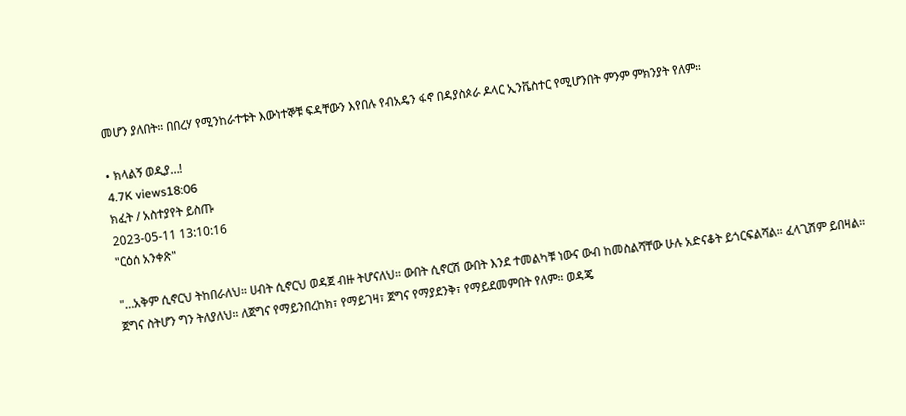መሆን ያለበት። በበረሃ የሚንከራተቱት እውነተኞቹ ፍዳቸውን እየበሉ የብአዴን ፋኖ በዳያስጶራ ዶላር ኢንቬስተር የሚሆንበት ምንም ምክንያት የለም።

• ክላልኝ ወዲያ…!
4.7K views18:06
ክፈት / አስተያየት ይስጡ
2023-05-11 13:10:16
"ርዕሰ አንቀጽ"

"…አቅም ሲኖርህ ትከበራለህ። ሀብት ሲኖርህ ወዳጀ ብዙ ትሆናለህ። ውበት ሲኖርሽ ውበት እንደ ተመልካቹ ነውና ውብ ከመስልሻቸው ሁሉ አድናቆት ይጎርፍልሻል። ፈላጊሽም ይበዛል። ጀግና ስትሆን ግን ትለያለህ። ለጀግና የማይንበረከክ፣ የማይገዛ፣ ጀግና የማያደንቅ፣ የማይደመምበት የለም። ወዳጄ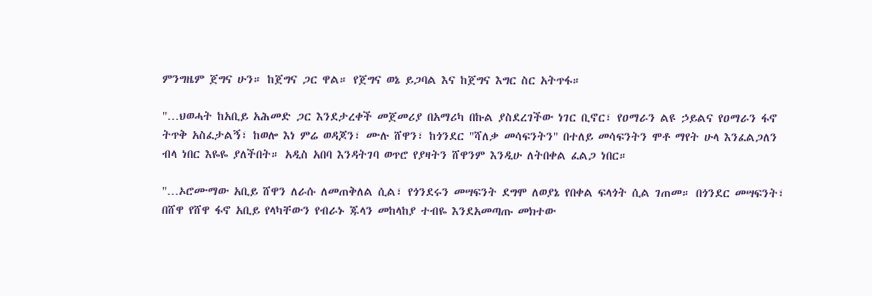ምንግዜም ጀግና ሁን። ከጀግና ጋር ዋል። የጀግና ወኔ ይጋባል እና ከጀግና እግር ስር አትጥፋ።

"…ህወሓት ከአቢይ አሕመድ ጋር እንደታረቀች መጀመሪያ በአማሪካ በኩል ያስደረገችው ነገር ቢኖር፣ የዐማራን ልዩ ኃይልና የዐማራን ፋኖ ትጥቅ አስፈታልኝ፣ ከወሎ እነ ምሬ ወዳጆን፣ ሙሉ ሸዋን፣ ከጎንደር "ሻለቃ መሳፍንትን" በተለይ መሳፍንትን ሞቶ ማየት ሁላ እንፈልጋለን ብላ ነበር እዬዬ ያለችበት። አዲስ አበባ እንዳትገባ ወጥሮ የያዛትን ሸዋንም እንዲሁ ለትበቀል ፈልጋ ነበር።

"…ኦሮሙማው አቢይ ሸዋን ለራሱ ለመጠቅለል ሲል፣ የጎንደሩን መሣፍንት ደግሞ ለወያኔ የበቀል ፍላጎት ሲል ገጠመ። በጎንደር መሣፍንት፣ በሸዋ የሸዋ ፋኖ አቢይ የላካቸውን የብራኑ ጁላን መከላከያ ተብዬ እንደአመጣጡ መክተው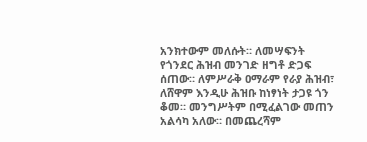አንክተውም መለሱት። ለመሣፍንት የጎንደር ሕዝብ መንገድ ዘግቶ ድጋፍ ሰጠው። ለምሥራቅ ዐማራም የራያ ሕዝብ፣ ለሸዋም እንዲሁ ሕዝቡ ከነፃነት ታጋዩ ጎን ቆመ። መንግሥትም በሚፈልገው መጠን አልሳካ አለው። በመጨረሻም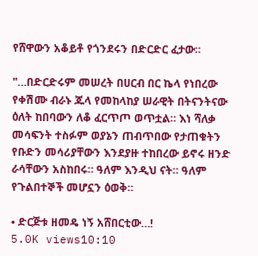የሸዋውን አቆይቶ የጎንደሩን በድርድር ፈታው።

"…በድርድሩም መሠረት በሀርብ በር ኬላ የነበረው የቀሽሙ ብራኑ ጁላ የመከላከያ ሠራዊት በትናንትናው ዕለት ከበባውን ለቆ ፈርጥጦ ወጥቷል። እነ ሻለቃ መሳፍንት ተስፉም ወያኔን ጠብጥበው የታጠቁትን የቡድን መሳሪያቸውን እንደያዙ ተከበረው ይኖሩ ዘንድ ራሳቸውን አስከበሩ። ዓለም እንዲህ ናት። ዓለም የጉልበተኞች መሆኗን ዕወቅ።

• ድርጅቱ ዘመዴ ነኝ አሸበርቲው…!
5.0K views10:10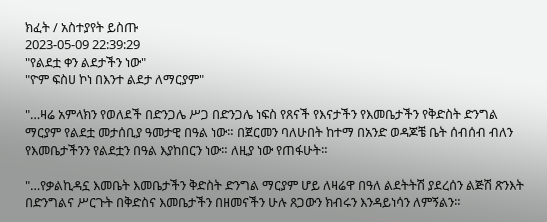ክፈት / አስተያየት ይስጡ
2023-05-09 22:39:29
"የልደቷ ቀን ልደታችን ነው"
"ዮም ፍስሀ ኮነ በእንተ ልደታ ለማርያም"

"…ዛሬ አምላክን የወለደች በድንጋሌ ሥጋ በድንጋሌ ነፍስ የጸናች የእናታችን የእመቤታችን የቅድስት ድንግል ማርያም የልደቷ መታሰቢያ ዓመታዊ በዓል ነው። በጀርመን ባለሁበት ከተማ በአንድ ወዳጆቼ ቤት ሰብሰብ ብለን የእመቤታችንን የልደቷን በዓል እያከበርን ነው። ለዚያ ነው የጠፋሁት።

"…የቃልኪዳኗ እመቤት እመቤታችን ቅድስት ድንግል ማርያም ሆይ ለዛሬዋ በዓለ ልደትትሽ ያደረሰን ልጅሽ ጽንእት በድንግልና ሥርጉት በቅድስና እመቤታችን በዘመናችን ሁሉ ጸጋውን ክብሩን እንዳይነሳን ለምኝልን።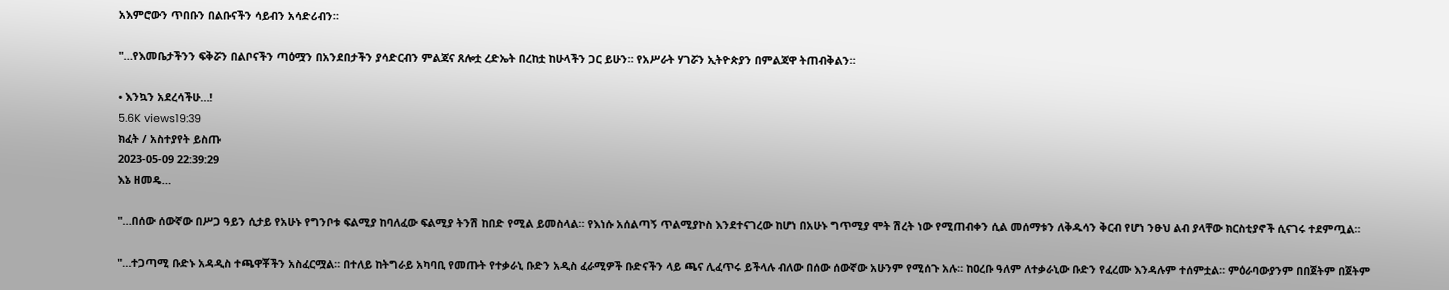አእምሮውን ጥበቡን በልቡናችን ሳይብን አሳድሪብን።

"…የእመቤታችንን ፍቅሯን በልቦናችን ጣዕሟን በአንደበታችን ያሳድርብን ምልጃና ጸሎቷ ረድኤት በረከቷ ከሁላችን ጋር ይሁን። የአሥራት ሃገሯን ኢትዮጵያን በምልጃዋ ትጠብቅልን።

• እንኳን አደረሳችሁ…!
5.6K views19:39
ክፈት / አስተያየት ይስጡ
2023-05-09 22:39:29
እኔ ዘመዴ…

"…በሰው ሰውኛው በሥጋ ዓይን ሲታይ የአሁኑ የግንቦቱ ፍልሚያ ከባለፈው ፍልሚያ ትንሽ ከበድ የሚል ይመስላል። የእነሱ አሰልጣኝ ጥልሚያኮስ እንደተናገረው ከሆነ በአሁኑ ግጥሚያ ሞት ሽረት ነው የሚጠብቀን ሲል መሰማቱን ለቅዱሳን ቅርብ የሆነ ንፁህ ልብ ያላቸው ክርስቲያኖች ሲናገሩ ተደምጧል።

"…ተጋጣሚ ቡድኑ አዳዲስ ተጫዋቾችን አስፈርሟል። በተለይ ከትግራይ አካባቢ የመጡት የተቃራኒ ቡድን አዲስ ፈራሚዎች ቡድናችን ላይ ጫና ሊፈጥሩ ይችላሉ ብለው በሰው ሰውኛው አሁንም የሚሰጉ አሉ። ከዐረቡ ዓለም ለተቃራኒው ቡድን የፈረሙ እንዳሉም ተሰምቷል። ምዕራባውያንም በበጀትም በጀትም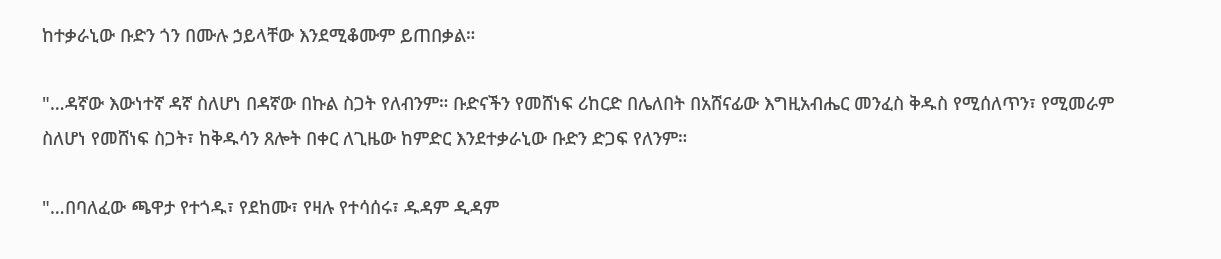ከተቃራኒው ቡድን ጎን በሙሉ ኃይላቸው እንደሚቆሙም ይጠበቃል።

"…ዳኛው እውነተኛ ዳኛ ስለሆነ በዳኛው በኩል ስጋት የለብንም። ቡድናችን የመሸነፍ ሪከርድ በሌለበት በአሸናፊው እግዚአብሔር መንፈስ ቅዱስ የሚሰለጥን፣ የሚመራም ስለሆነ የመሸነፍ ስጋት፣ ከቅዱሳን ጸሎት በቀር ለጊዜው ከምድር እንደተቃራኒው ቡድን ድጋፍ የለንም።

"…በባለፈው ጫዋታ የተጎዱ፣ የደከሙ፣ የዛሉ የተሳሰሩ፣ ዱዳም ዲዳም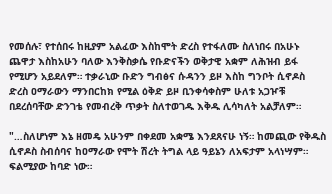የመሰሉ፣ የተሰበሩ ከዚያም አልፈው እስከሞት ድረስ የተፋለሙ ስለነበሩ በአሁኑ ጨዋታ እስከአሁን ባለው እንቅስቃሴ የቡድናችን ወቅታዊ አቋም ለሕዝብ ይፋ የሚሆን አይደለም። ተቃራኒው ቡድን ግብፅና ሱዳንን ይዞ እስከ ግንቦት ሲኖዶስ ድረስ ዐማራውን ማንበርከክ የሚል ዕቅድ ይዞ ቢንቀሳቀስም ሁለቱ አጋዦቹ በደረሰባቸው ድንገቴ የመብረቅ ጥቃት ስለተወገዱ እቅዱ ሊሳካለት አልቻለም።

"…ስለሆነም እኔ ዘመዴ አሁንም በቀደመ አቋሜ እንደጸናሁ ነኝ። ከመጪው የቅዱስ ሲኖዶስ ስብሰባና ከዐማራው የሞት ሽረት ትግል ላይ ዓይኔን ለአፍታም አላነሣም። ፍልሚያው ከባድ ነው።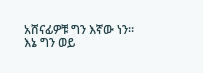አሸናፊዎቹ ግን እኛው ነን። እኔ ግን ወይ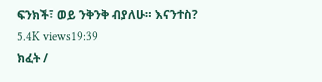ፍንክች፣ ወይ ንቅንቅ ብያለሁ። እናንተስ?
5.4K views19:39
ክፈት /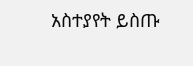አስተያየት ይስጡ